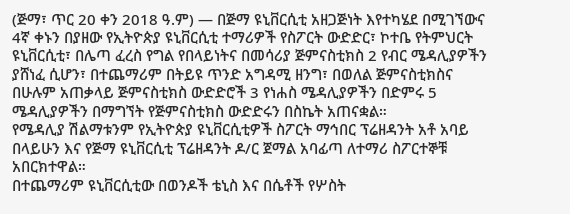(ጅማ፣ ጥር 20 ቀን 2018 ዓ.ም) — በጅማ ዩኒቨርሲቲ አዘጋጅነት እየተካሄደ በሚገኘውና 4ኛ ቀኑን በያዘው የኢትዮጵያ ዩኒቨርሲቲ ተማሪዎች የስፖርት ውድድር፣ ኮተቤ የትምህርት ዩኒቨርሲቲ፣ በሌጣ ፈረስ የግል የበላይነትና በመሳሪያ ጅምናስቲክስ 2 የብር ሜዳሊያዎችን ያሸነፈ ሲሆን፣ በተጨማሪም በትይዩ ጥንድ አግዳሚ ዘንግ፣ በወለል ጅምናስቲክስና በሁሉም አጠቃላይ ጅምናስቲክስ ውድድሮች 3 የነሐስ ሜዳሊያዎችን በድምሩ 5 ሜዳሊያዎችን በማግኘት የጅምናስቲክስ ውድድሩን በስኬት አጠናቋል።
የሜዳሊያ ሽልማቱንም የኢትዮጵያ ዩኒቨርሲቲዎች ስፖርት ማኅበር ፕሬዘዳንት አቶ አባይ በላይሁን እና የጅማ ዩኒቨርሲቲ ፕሬዘዳንት ዶ/ር ጀማል አባፊጣ ለተማሪ ስፖርተኞቹ አበርክተዋል።
በተጨማሪም ዩኒቨርሲቲው በወንዶች ቴኒስ እና በሴቶች የሦስት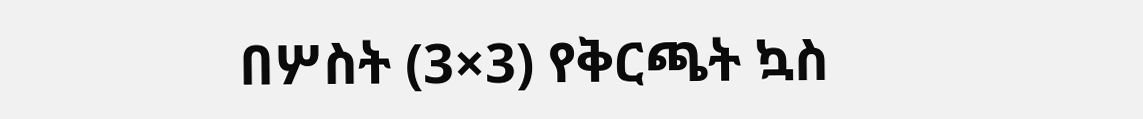በሦስት (3×3) የቅርጫት ኳስ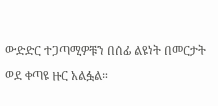ውድድር ተጋጣሚዎቹን በሰፊ ልዩነት በመርታት ወደ ቀጣዩ ዙር አልፏል።